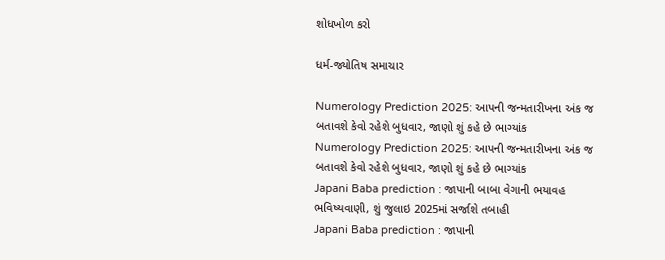શોધખોળ કરો

ધર્મ-જ્યોતિષ સમાચાર

Numerology Prediction 2025: આપની જન્મતારીખના અંક જ બતાવશે કેવો રહેશે બુધવાર, જાણો શું કહે છે ભાગ્યાંક
Numerology Prediction 2025: આપની જન્મતારીખના અંક જ બતાવશે કેવો રહેશે બુધવાર, જાણો શું કહે છે ભાગ્યાંક
Japani Baba prediction : જાપાની બાબા વેગાની ભયાવહ ભવિષ્યવાણી, શું જુલાઇ 2025માં સર્જાશે તબાહી
Japani Baba prediction : જાપાની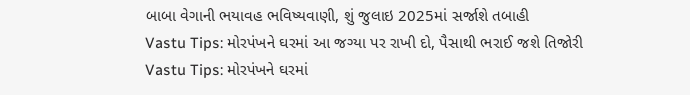બાબા વેગાની ભયાવહ ભવિષ્યવાણી, શું જુલાઇ 2025માં સર્જાશે તબાહી
Vastu Tips: મોરપંખને ઘરમાં આ જગ્યા પર રાખી દો, પૈસાથી ભરાઈ જશે તિજોરી
Vastu Tips: મોરપંખને ઘરમાં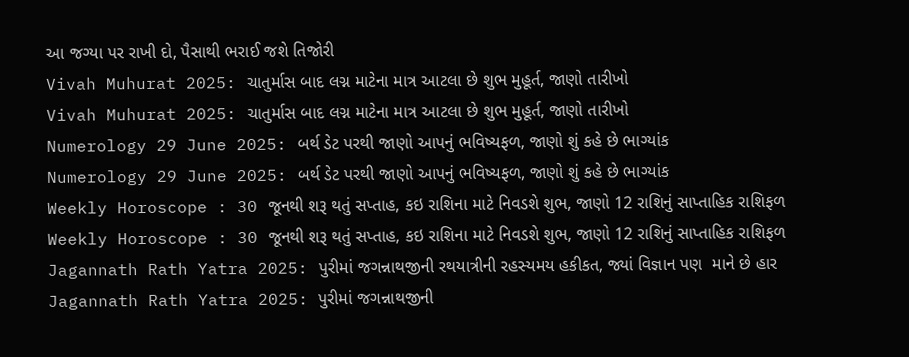આ જગ્યા પર રાખી દો, પૈસાથી ભરાઈ જશે તિજોરી
Vivah Muhurat 2025: ચાતુર્માસ બાદ લગ્ન માટેના માત્ર આટલા છે શુભ મુહૂર્ત, જાણો તારીખો
Vivah Muhurat 2025: ચાતુર્માસ બાદ લગ્ન માટેના માત્ર આટલા છે શુભ મુહૂર્ત, જાણો તારીખો
Numerology 29 June 2025: બર્થ ડેટ પરથી જાણો આપનું ભવિષ્યફળ, જાણો શું કહે છે ભાગ્યાંક
Numerology 29 June 2025: બર્થ ડેટ પરથી જાણો આપનું ભવિષ્યફળ, જાણો શું કહે છે ભાગ્યાંક
Weekly Horoscope : 30 જૂનથી શરૂ થતું સપ્તાહ, કઇ રાશિના માટે નિવડશે શુભ, જાણો 12 રાશિનું સાપ્તાહિક રાશિફળ
Weekly Horoscope : 30 જૂનથી શરૂ થતું સપ્તાહ, કઇ રાશિના માટે નિવડશે શુભ, જાણો 12 રાશિનું સાપ્તાહિક રાશિફળ
Jagannath Rath Yatra 2025: પુરીમાં જગન્નાથજીની રથયાત્રીની રહસ્યમય હકીકત, જ્યાં વિજ્ઞાન પણ  માને છે હાર
Jagannath Rath Yatra 2025: પુરીમાં જગન્નાથજીની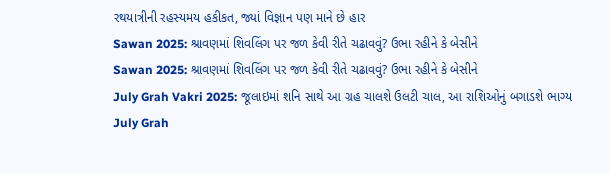રથયાત્રીની રહસ્યમય હકીકત, જ્યાં વિજ્ઞાન પણ માને છે હાર
Sawan 2025: શ્રાવણમાં શિવલિંગ પર જળ કેવી રીતે ચઢાવવું? ઉભા રહીને કે બેસીને
Sawan 2025: શ્રાવણમાં શિવલિંગ પર જળ કેવી રીતે ચઢાવવું? ઉભા રહીને કે બેસીને
July Grah Vakri 2025: જૂલાઇમાં શનિ સાથે આ ગ્રહ ચાલશે ઉલટી ચાલ, આ રાશિઓનું બગાડશે ભાગ્ય
July Grah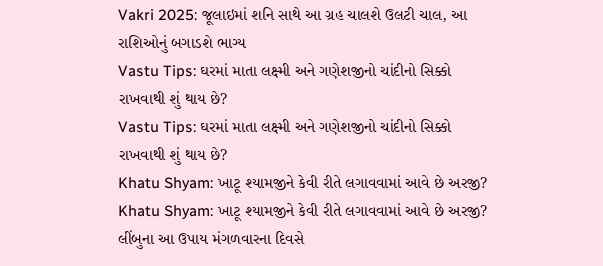Vakri 2025: જૂલાઇમાં શનિ સાથે આ ગ્રહ ચાલશે ઉલટી ચાલ, આ રાશિઓનું બગાડશે ભાગ્ય
Vastu Tips: ઘરમાં માતા લક્ષ્મી અને ગણેશજીનો ચાંદીનો સિક્કો રાખવાથી શું થાય છે?
Vastu Tips: ઘરમાં માતા લક્ષ્મી અને ગણેશજીનો ચાંદીનો સિક્કો રાખવાથી શું થાય છે?
Khatu Shyam: ખાટૂ શ્યામજીને કેવી રીતે લગાવવામાં આવે છે અરજી?
Khatu Shyam: ખાટૂ શ્યામજીને કેવી રીતે લગાવવામાં આવે છે અરજી?
લીંબુના આ ઉપાય મંગળવારના દિવસે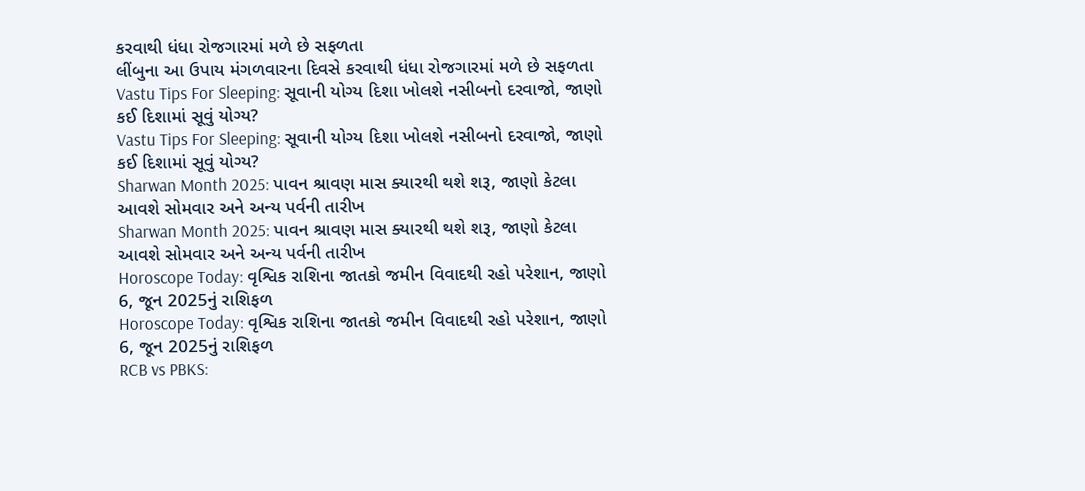કરવાથી ધંધા રોજગારમાં મળે છે સફળતા
લીંબુના આ ઉપાય મંગળવારના દિવસે કરવાથી ધંધા રોજગારમાં મળે છે સફળતા
Vastu Tips For Sleeping: સૂવાની યોગ્ય દિશા ખોલશે નસીબનો દરવાજો, જાણો કઈ દિશામાં સૂવું યોગ્ય?
Vastu Tips For Sleeping: સૂવાની યોગ્ય દિશા ખોલશે નસીબનો દરવાજો, જાણો કઈ દિશામાં સૂવું યોગ્ય?
Sharwan Month 2025: પાવન શ્રાવણ માસ ક્યારથી થશે શરૂ, જાણો કેટલા આવશે સોમવાર અને અન્ય પર્વની તારીખ
Sharwan Month 2025: પાવન શ્રાવણ માસ ક્યારથી થશે શરૂ, જાણો કેટલા આવશે સોમવાર અને અન્ય પર્વની તારીખ
Horoscope Today: વૃશ્વિક રાશિના જાતકો જમીન વિવાદથી રહો પરેશાન, જાણો 6, જૂન 2025નું રાશિફળ
Horoscope Today: વૃશ્વિક રાશિના જાતકો જમીન વિવાદથી રહો પરેશાન, જાણો 6, જૂન 2025નું રાશિફળ
RCB vs PBKS: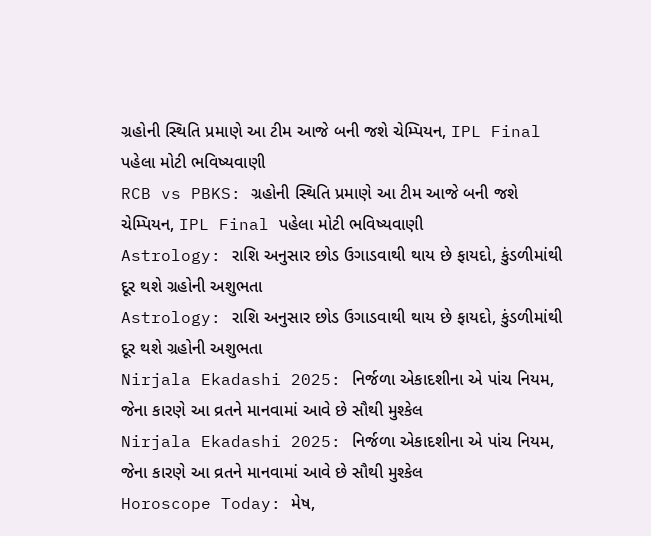ગ્રહોની સ્થિતિ પ્રમાણે આ ટીમ આજે બની જશે ચેમ્પિયન, IPL Final પહેલા મોટી ભવિષ્યવાણી
RCB vs PBKS: ગ્રહોની સ્થિતિ પ્રમાણે આ ટીમ આજે બની જશે ચેમ્પિયન, IPL Final પહેલા મોટી ભવિષ્યવાણી
Astrology: રાશિ અનુસાર છોડ ઉગાડવાથી થાય છે ફાયદો, કુંડળીમાંથી દૂર થશે ગ્રહોની અશુભતા
Astrology: રાશિ અનુસાર છોડ ઉગાડવાથી થાય છે ફાયદો, કુંડળીમાંથી દૂર થશે ગ્રહોની અશુભતા
Nirjala Ekadashi 2025: નિર્જળા એકાદશીના એ પાંચ નિયમ, જેના કારણે આ વ્રતને માનવામાં આવે છે સૌથી મુશ્કેલ
Nirjala Ekadashi 2025: નિર્જળા એકાદશીના એ પાંચ નિયમ, જેના કારણે આ વ્રતને માનવામાં આવે છે સૌથી મુશ્કેલ
Horoscope Today: મેષ,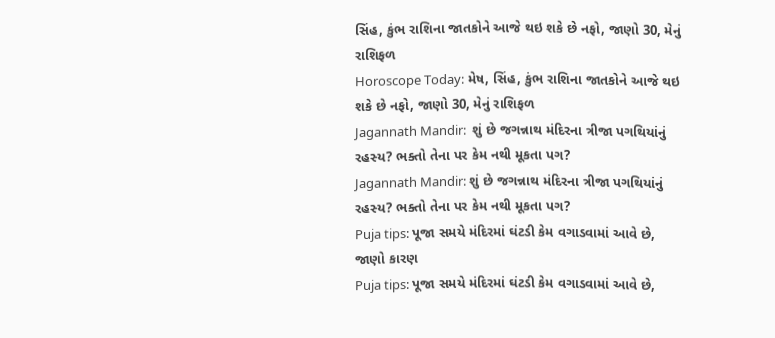સિંહ, કુંભ રાશિના જાતકોને આજે થઇ શકે છે નફો, જાણો 30, મેનું રાશિફળ
Horoscope Today: મેષ, સિંહ, કુંભ રાશિના જાતકોને આજે થઇ શકે છે નફો, જાણો 30, મેનું રાશિફળ
Jagannath Mandir:  શું છે જગન્નાથ મંદિરના ત્રીજા પગથિયાંનું રહસ્ય? ભક્તો તેના પર કેમ નથી મૂકતા પગ?
Jagannath Mandir: શું છે જગન્નાથ મંદિરના ત્રીજા પગથિયાંનું રહસ્ય? ભક્તો તેના પર કેમ નથી મૂકતા પગ?
Puja tips: પૂજા સમયે મંદિરમાં ઘંટડી કેમ વગાડવામાં આવે છે, જાણો કારણ
Puja tips: પૂજા સમયે મંદિરમાં ઘંટડી કેમ વગાડવામાં આવે છે,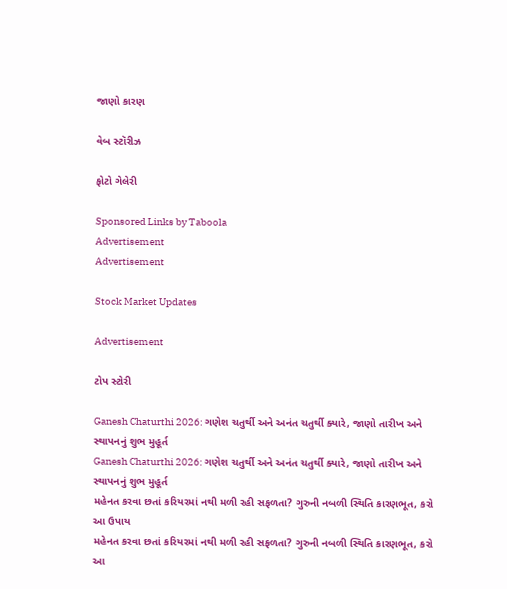જાણો કારણ

વેબ સ્ટૉરીઝ

ફોટો ગેલેરી

Sponsored Links by Taboola
Advertisement
Advertisement

Stock Market Updates

Advertisement

ટોપ સ્ટોરી

Ganesh Chaturthi 2026: ગણેશ ચતુર્થી અને અનંત ચતુર્થી ક્યારે, જાણો તારીખ અને સ્થાપનનું શુભ મુહૂર્ત
Ganesh Chaturthi 2026: ગણેશ ચતુર્થી અને અનંત ચતુર્થી ક્યારે, જાણો તારીખ અને સ્થાપનનું શુભ મુહૂર્ત
મહેનત કરવા છતાં કરિયરમાં નથી મળી રહી સફળતા? ગુરુની નબળી સ્થિતિ કારણભૂત, કરો આ ઉપાય
મહેનત કરવા છતાં કરિયરમાં નથી મળી રહી સફળતા? ગુરુની નબળી સ્થિતિ કારણભૂત, કરો આ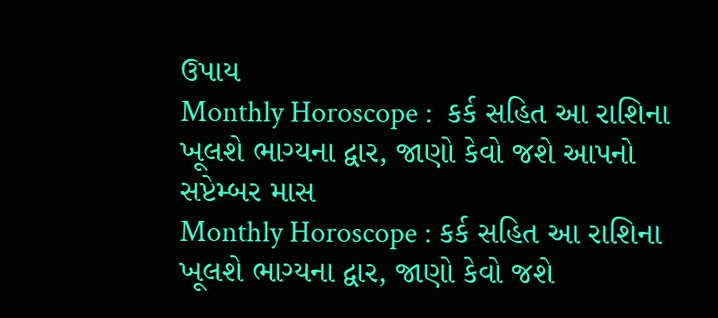ઉપાય
Monthly Horoscope :  કર્ક સહિત આ રાશિના ખૂલશે ભાગ્યના દ્વાર, જાણો કેવો જશે આપનો સપ્ટેમ્બર માસ
Monthly Horoscope : કર્ક સહિત આ રાશિના ખૂલશે ભાગ્યના દ્વાર, જાણો કેવો જશે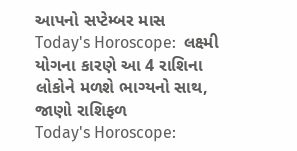આપનો સપ્ટેમ્બર માસ
Today's Horoscope:  લક્ષ્મી યોગના કારણે આ 4 રાશિના લોકોને મળશે ભાગ્યનો સાથ, જાણો રાશિફળ
Today's Horoscope: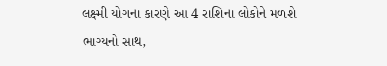લક્ષ્મી યોગના કારણે આ 4 રાશિના લોકોને મળશે ભાગ્યનો સાથ,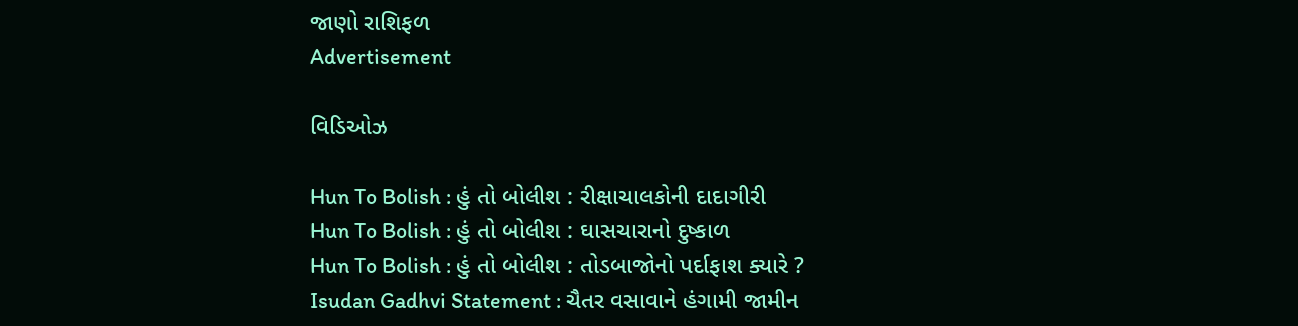જાણો રાશિફળ
Advertisement

વિડિઓઝ

Hun To Bolish : હું તો બોલીશ : રીક્ષાચાલકોની દાદાગીરી
Hun To Bolish : હું તો બોલીશ : ઘાસચારાનો દુષ્કાળ
Hun To Bolish : હું તો બોલીશ : તોડબાજોનો પર્દાફાશ ક્યારે ?
Isudan Gadhvi Statement : ચૈતર વસાવાને હંગામી જામીન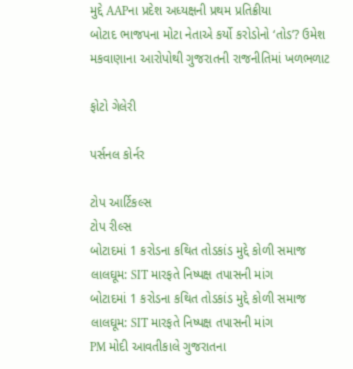મુદ્દે AAPના પ્રદેશ અધ્યક્ષની પ્રથમ પ્રતિક્રીયા
બોટાદ ભાજપના મોટા નેતાએ કર્યો કરોડોનો ‘તોડ’? ઉમેશ મકવાણાના આરોપોથી ગુજરાતની રાજનીતિમાં ખળભળાટ

ફોટો ગેલેરી

પર્સનલ કોર્નર

ટોપ આર્ટિકલ્સ
ટોપ રીલ્સ
બોટાદમાં 1 કરોડના કથિત તોડકાંડ મુદ્દે કોળી સમાજ લાલઘૂમ: SIT મારફતે નિષ્પક્ષ તપાસની માંગ
બોટાદમાં 1 કરોડના કથિત તોડકાંડ મુદ્દે કોળી સમાજ લાલઘૂમ: SIT મારફતે નિષ્પક્ષ તપાસની માંગ
PM મોદી આવતીકાલે ગુજરાતના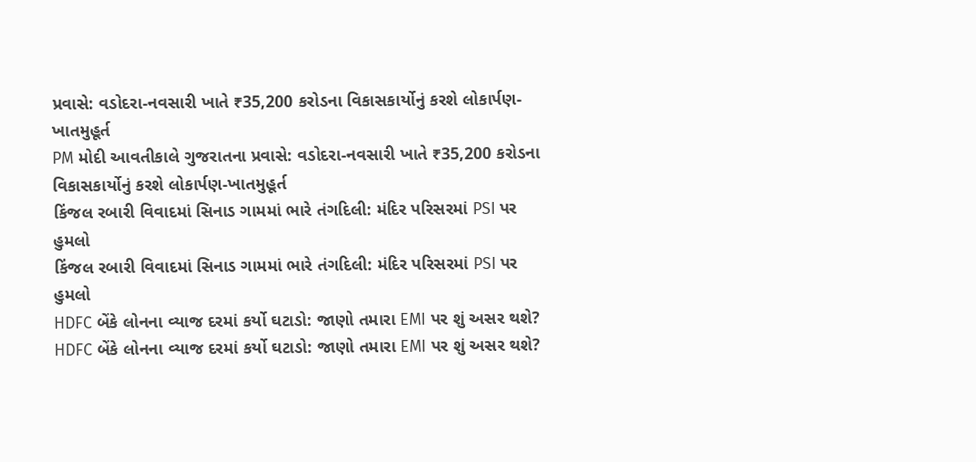પ્રવાસે: વડોદરા-નવસારી ખાતે ₹35,200 કરોડના વિકાસકાર્યોનું કરશે લોકાર્પણ-ખાતમુહૂર્ત
PM મોદી આવતીકાલે ગુજરાતના પ્રવાસે: વડોદરા-નવસારી ખાતે ₹35,200 કરોડના વિકાસકાર્યોનું કરશે લોકાર્પણ-ખાતમુહૂર્ત
કિંજલ રબારી વિવાદમાં સિનાડ ગામમાં ભારે તંગદિલી: મંદિર પરિસરમાં PSI પર હુમલો
કિંજલ રબારી વિવાદમાં સિનાડ ગામમાં ભારે તંગદિલી: મંદિર પરિસરમાં PSI પર હુમલો
HDFC બેંકે લોનના વ્યાજ દરમાં કર્યો ઘટાડો: જાણો તમારા EMI પર શું અસર થશે?
HDFC બેંકે લોનના વ્યાજ દરમાં કર્યો ઘટાડો: જાણો તમારા EMI પર શું અસર થશે?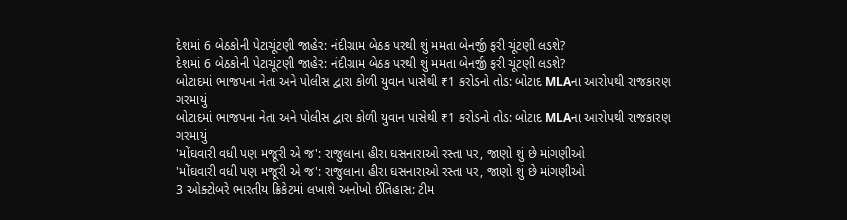દેશમાં 6 બેઠકોની પેટાચૂંટણી જાહેર: નંદીગ્રામ બેઠક પરથી શું મમતા બેનર્જી ફરી ચૂંટણી લડશે?
દેશમાં 6 બેઠકોની પેટાચૂંટણી જાહેર: નંદીગ્રામ બેઠક પરથી શું મમતા બેનર્જી ફરી ચૂંટણી લડશે?
બોટાદમાં ભાજપના નેતા અને પોલીસ દ્વારા કોળી યુવાન પાસેથી ₹1 કરોડનો તોડ: બોટાદ MLAના આરોપથી રાજકારણ ગરમાયું
બોટાદમાં ભાજપના નેતા અને પોલીસ દ્વારા કોળી યુવાન પાસેથી ₹1 કરોડનો તોડ: બોટાદ MLAના આરોપથી રાજકારણ ગરમાયું
'મોંઘવારી વધી પણ મજૂરી એ જ': રાજુલાના હીરા ઘસનારાઓ રસ્તા પર, જાણો શું છે માંગણીઓ
'મોંઘવારી વધી પણ મજૂરી એ જ': રાજુલાના હીરા ઘસનારાઓ રસ્તા પર, જાણો શું છે માંગણીઓ
3 ઓક્ટોબરે ભારતીય ક્રિકેટમાં લખાશે અનોખો ઈતિહાસ: ટીમ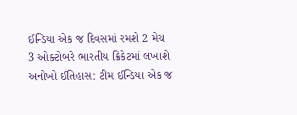ઈન્ડિયા એક જ દિવસમાં રમશે 2 મેચ
3 ઓક્ટોબરે ભારતીય ક્રિકેટમાં લખાશે અનોખો ઈતિહાસ: ટીમ ઈન્ડિયા એક જ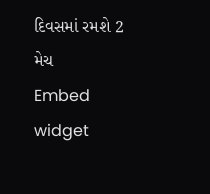દિવસમાં રમશે 2 મેચ
Embed widget